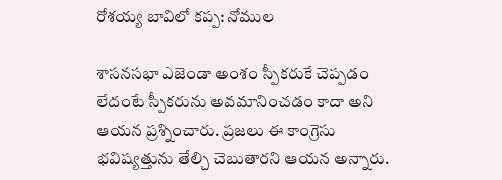రోశయ్య బావిలో కప్ప: నోముల

శాసనసభా ఎజెండా అంశం స్పీకరుకే చెప్పడం లేదంటే స్పీకరును అవమానించడం కాదా అని ఆయన ప్రశ్నించారు. ప్రజలు ఈ కాంగ్రెసు భవిష్యత్తును తేల్చి చెబుతారని ఆయన అన్నారు.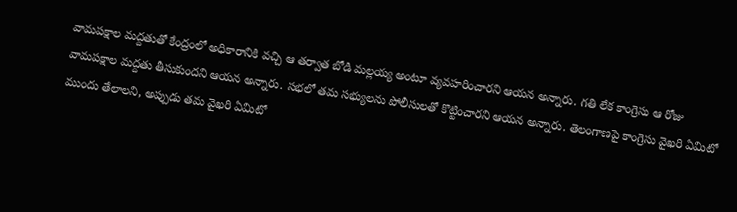వామపక్షాల మద్దతుతో కేంద్రంలో అధికారానికి వచ్చి ఆ తర్వాత బోడి మల్లయ్య అంటూ వ్యవహరించారని ఆయన అన్నారు. గతి లేక కాంగ్రెసు ఆ రోజు వామపక్షాల మద్దతు తీసుకుందని ఆయన అన్నారు. సభలో తమ సభ్యులను పోలీసులతో కొట్టించారని ఆయన అన్నారు. తెలంగాణపై కాంగ్రెసు వైఖరి ఏమిటో ముందు తేలాలని, అప్పుడు తమ వైఖరి ఏమిటో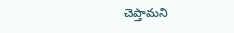చెప్తామని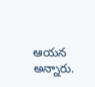ఆయన అన్నారు.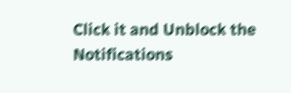Click it and Unblock the Notifications